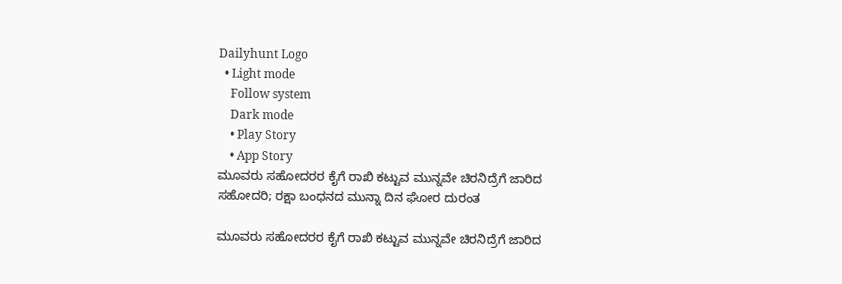Dailyhunt Logo
  • Light mode
    Follow system
    Dark mode
    • Play Story
    • App Story
ಮೂವರು ಸಹೋದರರ ಕೈಗೆ ರಾಖಿ ಕಟ್ಟುವ ಮುನ್ನವೇ ಚಿರನಿದ್ರೆಗೆ ಜಾರಿದ ಸಹೋದರಿ; ರಕ್ಷಾ ಬಂಧನದ ಮುನ್ನಾ ದಿನ ಘೋರ ದುರಂತ

ಮೂವರು ಸಹೋದರರ ಕೈಗೆ ರಾಖಿ ಕಟ್ಟುವ ಮುನ್ನವೇ ಚಿರನಿದ್ರೆಗೆ ಜಾರಿದ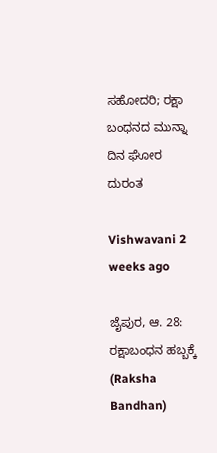ಸಹೋದರಿ; ರಕ್ಷಾ ಬಂಧನದ ಮುನ್ನಾ ದಿನ ಘೋರ ದುರಂತ

Vishwavani 2 weeks ago

ಜೈಪುರ, ಆ. 28: ರಕ್ಷಾಬಂಧನ ಹಬ್ಬಕ್ಕೆ (Raksha Bandhan)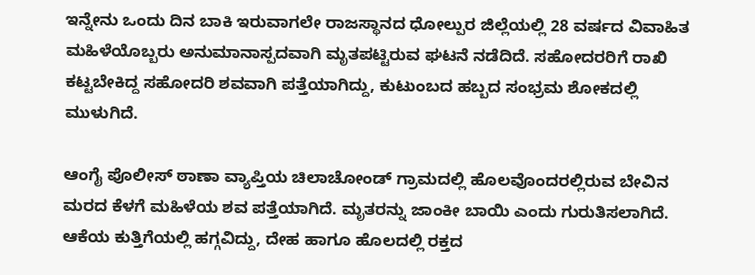ಇನ್ನೇನು ಒಂದು ದಿನ ಬಾಕಿ ಇರುವಾಗಲೇ ರಾಜಸ್ಥಾನದ ಧೋಲ್ಪುರ ಜಿಲ್ಲೆಯಲ್ಲಿ 28 ವರ್ಷದ ವಿವಾಹಿತ ಮಹಿಳೆಯೊಬ್ಬರು ಅನುಮಾನಾಸ್ಪದವಾಗಿ ಮೃತಪಟ್ಟಿರುವ ಘಟನೆ ನಡೆದಿದೆ. ಸಹೋದರರಿಗೆ ರಾಖಿ ಕಟ್ಟಬೇಕಿದ್ದ ಸಹೋದರಿ ಶವವಾಗಿ ಪತ್ತೆಯಾಗಿದ್ದು, ಕುಟುಂಬದ ಹಬ್ಬದ ಸಂಭ್ರಮ ಶೋಕದಲ್ಲಿ ಮುಳುಗಿದೆ.

ಆಂಗೈ ಪೊಲೀಸ್ ಠಾಣಾ ವ್ಯಾಪ್ತಿಯ ಚಿಲಾಚೋಂಡ್ ಗ್ರಾಮದಲ್ಲಿ ಹೊಲವೊಂದರಲ್ಲಿರುವ ಬೇವಿನ ಮರದ ಕೆಳಗೆ ಮಹಿಳೆಯ ಶವ ಪತ್ತೆಯಾಗಿದೆ. ಮೃತರನ್ನು ಜಾಂಕೀ ಬಾಯಿ ಎಂದು ಗುರುತಿಸಲಾಗಿದೆ. ಆಕೆಯ ಕುತ್ತಿಗೆಯಲ್ಲಿ ಹಗ್ಗವಿದ್ದು, ದೇಹ ಹಾಗೂ ಹೊಲದಲ್ಲಿ ರಕ್ತದ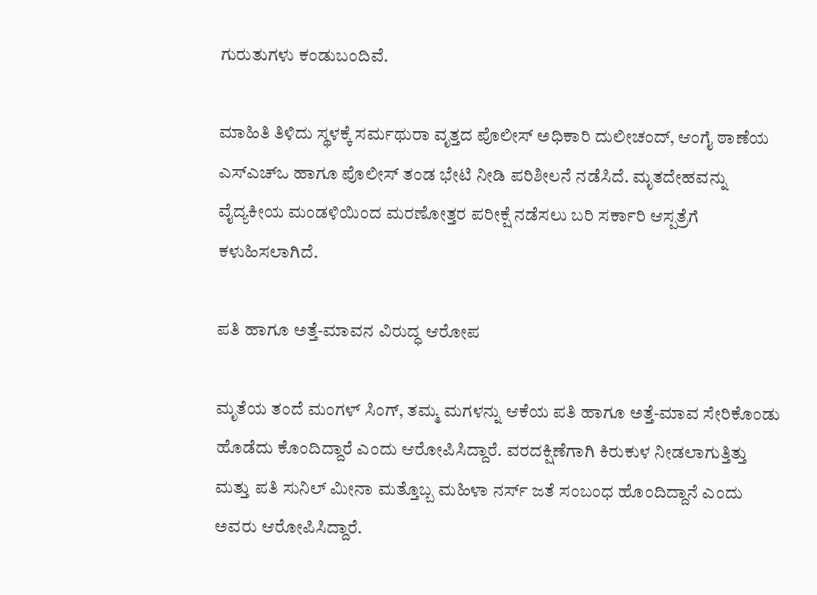ಗುರುತುಗಳು ಕಂಡುಬಂದಿವೆ.

ಮಾಹಿತಿ ತಿಳಿದು ಸ್ಥಳಕ್ಕೆ ಸರ್ಮಥುರಾ ವೃತ್ತದ ಪೊಲೀಸ್ ಅಧಿಕಾರಿ ದುಲೀಚಂದ್, ಆಂಗೈ ಠಾಣೆಯ ಎಸ್‌ಎಚ್‌ಒ ಹಾಗೂ ಪೊಲೀಸ್ ತಂಡ ಭೇಟಿ ನೀಡಿ ಪರಿಶೀಲನೆ ನಡೆಸಿದೆ. ಮೃತದೇಹವನ್ನು ವೈದ್ಯಕೀಯ ಮಂಡಳಿಯಿಂದ ಮರಣೋತ್ತರ ಪರೀಕ್ಷೆ ನಡೆಸಲು ಬರಿ ಸರ್ಕಾರಿ ಆಸ್ಪತ್ರೆಗೆ ಕಳುಹಿಸಲಾಗಿದೆ.

ಪತಿ ಹಾಗೂ ಅತ್ತೆ-ಮಾವನ ವಿರುದ್ಧ ಆರೋಪ

ಮೃತೆಯ ತಂದೆ ಮಂಗಳ್ ಸಿಂಗ್, ತಮ್ಮ ಮಗಳನ್ನು ಆಕೆಯ ಪತಿ ಹಾಗೂ ಅತ್ತೆ-ಮಾವ ಸೇರಿಕೊಂಡು ಹೊಡೆದು ಕೊಂದಿದ್ದಾರೆ ಎಂದು ಆರೋಪಿಸಿದ್ದಾರೆ. ವರದಕ್ಷಿಣೆಗಾಗಿ ಕಿರುಕುಳ ನೀಡಲಾಗುತ್ತಿತ್ತು ಮತ್ತು ಪತಿ ಸುನಿಲ್ ಮೀನಾ ಮತ್ತೊಬ್ಬ ಮಹಿಳಾ ನರ್ಸ್ ಜತೆ ಸಂಬಂಧ ಹೊಂದಿದ್ದಾನೆ ಎಂದು ಅವರು ಆರೋಪಿಸಿದ್ದಾರೆ.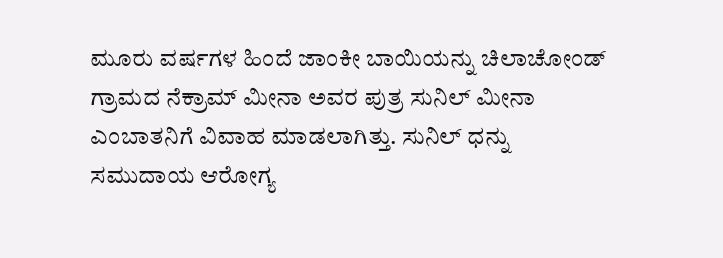ಮೂರು ವರ್ಷಗಳ ಹಿಂದೆ ಜಾಂಕೀ ಬಾಯಿಯನ್ನು ಚಿಲಾಚೋಂಡ್ ಗ್ರಾಮದ ನೆಕ್ರಾಮ್ ಮೀನಾ ಅವರ ಪುತ್ರ ಸುನಿಲ್ ಮೀನಾ ಎಂಬಾತನಿಗೆ ವಿವಾಹ ಮಾಡಲಾಗಿತ್ತು. ಸುನಿಲ್ ಧನ್ನು ಸಮುದಾಯ ಆರೋಗ್ಯ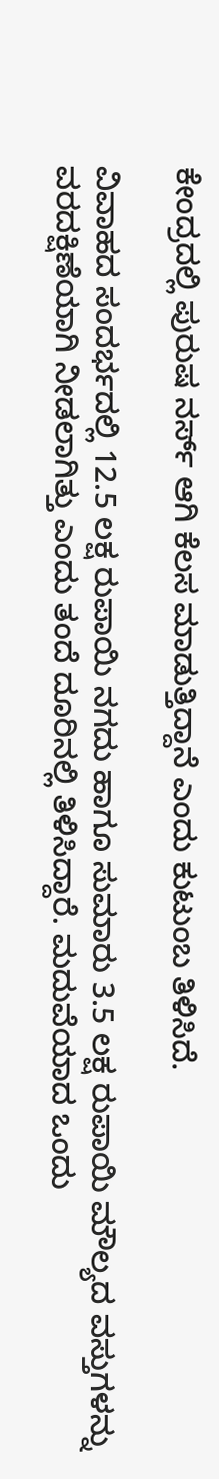ಕೇಂದ್ರದಲ್ಲಿ ಪುರುಷ ನರ್ಸ್ ಆಗಿ ಕೆಲಸ ಮಾಡುತ್ತಿದ್ದಾನೆ ಎಂದು ಕುಟುಂಬ ತಿಳಿಸಿದೆ.

ವಿವಾಹದ ಸಂದರ್ಭದಲ್ಲಿ 12.5 ಲಕ್ಷ ರುಪಾಯಿ ನಗದು ಹಾಗೂ ಸುಮಾರು 3.5 ಲಕ್ಷ ರುಪಾಯಿ ಮೌಲ್ಯದ ವಸ್ತುಗಳನ್ನು ವರದಕ್ಷಿಣೆಯಾಗಿ ನೀಡಲಾಗಿತ್ತು ಎಂದು ತಂದೆ ದೂರಿನಲ್ಲಿ ತಿಳಿಸಿದ್ದಾರೆ. ಮದುವೆಯಾದ ಒಂದು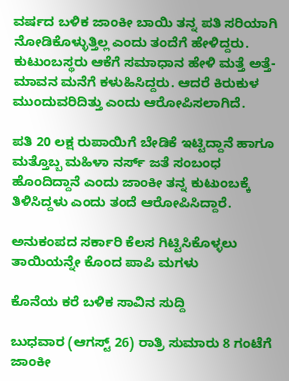ವರ್ಷದ ಬಳಿಕ ಜಾಂಕೀ ಬಾಯಿ ತನ್ನ ಪತಿ ಸರಿಯಾಗಿ ನೋಡಿಕೊಳ್ಳುತ್ತಿಲ್ಲ ಎಂದು ತಂದೆಗೆ ಹೇಳಿದ್ದರು. ಕುಟುಂಬಸ್ಥರು ಆಕೆಗೆ ಸಮಾಧಾನ ಹೇಳಿ ಮತ್ತೆ ಅತ್ತೆ-ಮಾವನ ಮನೆಗೆ ಕಳುಹಿಸಿದ್ದರು. ಆದರೆ ಕಿರುಕುಳ ಮುಂದುವರಿದಿತ್ತು ಎಂದು ಆರೋಪಿಸಲಾಗಿದೆ.

ಪತಿ 20 ಲಕ್ಷ ರುಪಾಯಿಗೆ ಬೇಡಿಕೆ ಇಟ್ಟಿದ್ದಾನೆ ಹಾಗೂ ಮತ್ತೊಬ್ಬ ಮಹಿಳಾ ನರ್ಸ್ ಜತೆ ಸಂಬಂಧ ಹೊಂದಿದ್ದಾನೆ ಎಂದು ಜಾಂಕೀ ತನ್ನ ಕುಟುಂಬಕ್ಕೆ ತಿಳಿಸಿದ್ದಳು ಎಂದು ತಂದೆ ಆರೋಪಿಸಿದ್ದಾರೆ.

ಅನುಕಂಪದ ಸರ್ಕಾರಿ ಕೆಲಸ ಗಿಟ್ಟಿಸಿಕೊಳ್ಳಲು ತಾಯಿಯನ್ನೇ ಕೊಂದ ಪಾಪಿ ಮಗಳು

ಕೊನೆಯ ಕರೆ ಬಳಿಕ ಸಾವಿನ ಸುದ್ದಿ

ಬುಧವಾರ (ಆಗಸ್ಟ್‌ 26) ರಾತ್ರಿ ಸುಮಾರು 8 ಗಂಟೆಗೆ ಜಾಂಕೀ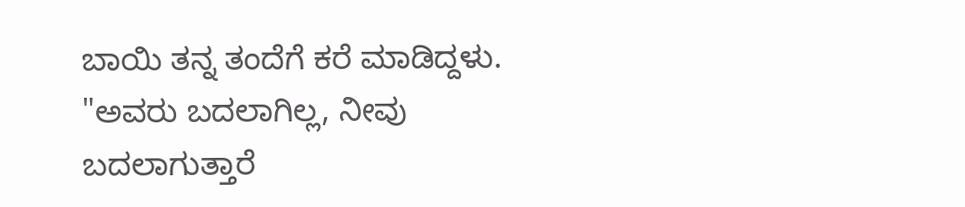ಬಾಯಿ ತನ್ನ ತಂದೆಗೆ ಕರೆ ಮಾಡಿದ್ದಳು. "ಅವರು ಬದಲಾಗಿಲ್ಲ, ನೀವು ಬದಲಾಗುತ್ತಾರೆ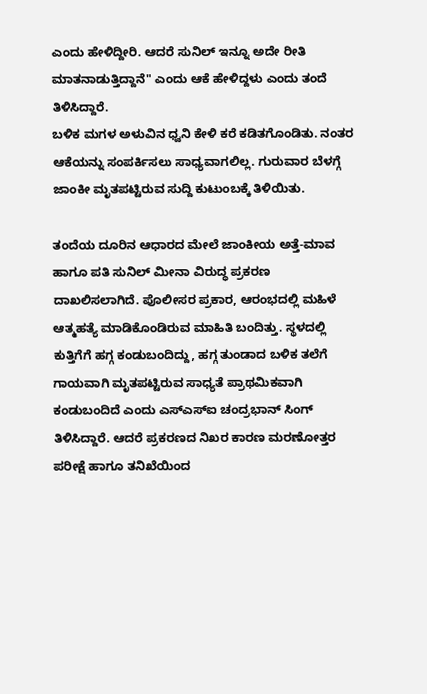ಎಂದು ಹೇಳಿದ್ದೀರಿ. ಆದರೆ ಸುನಿಲ್ ಇನ್ನೂ ಅದೇ ರೀತಿ ಮಾತನಾಡುತ್ತಿದ್ದಾನೆ" ಎಂದು ಆಕೆ ಹೇಳಿದ್ದಳು ಎಂದು ತಂದೆ ತಿಳಿಸಿದ್ದಾರೆ.
ಬಳಿಕ ಮಗಳ ಅಳುವಿನ ಧ್ವನಿ ಕೇಳಿ ಕರೆ ಕಡಿತಗೊಂಡಿತು. ನಂತರ ಆಕೆಯನ್ನು ಸಂಪರ್ಕಿಸಲು ಸಾಧ್ಯವಾಗಲಿಲ್ಲ. ಗುರುವಾರ ಬೆಳಗ್ಗೆ ಜಾಂಕೀ ಮೃತಪಟ್ಟಿರುವ ಸುದ್ದಿ ಕುಟುಂಬಕ್ಕೆ ತಿಳಿಯಿತು.

ತಂದೆಯ ದೂರಿನ ಆಧಾರದ ಮೇಲೆ ಜಾಂಕೀಯ ಅತ್ತೆ-ಮಾವ ಹಾಗೂ ಪತಿ ಸುನಿಲ್ ಮೀನಾ ವಿರುದ್ಧ ಪ್ರಕರಣ ದಾಖಲಿಸಲಾಗಿದೆ. ಪೊಲೀಸರ ಪ್ರಕಾರ, ಆರಂಭದಲ್ಲಿ ಮಹಿಳೆ ಆತ್ಮಹತ್ಯೆ ಮಾಡಿಕೊಂಡಿರುವ ಮಾಹಿತಿ ಬಂದಿತ್ತು. ಸ್ಥಳದಲ್ಲಿ ಕುತ್ತಿಗೆಗೆ ಹಗ್ಗ ಕಂಡುಬಂದಿದ್ದು, ಹಗ್ಗ ತುಂಡಾದ ಬಳಿಕ ತಲೆಗೆ ಗಾಯವಾಗಿ ಮೃತಪಟ್ಟಿರುವ ಸಾಧ್ಯತೆ ಪ್ರಾಥಮಿಕವಾಗಿ ಕಂಡುಬಂದಿದೆ ಎಂದು ಎಸ್‌ಎಸ್‌ಐ ಚಂದ್ರಭಾನ್ ಸಿಂಗ್ ತಿಳಿಸಿದ್ದಾರೆ. ಆದರೆ ಪ್ರಕರಣದ ನಿಖರ ಕಾರಣ ಮರಣೋತ್ತರ ಪರೀಕ್ಷೆ ಹಾಗೂ ತನಿಖೆಯಿಂದ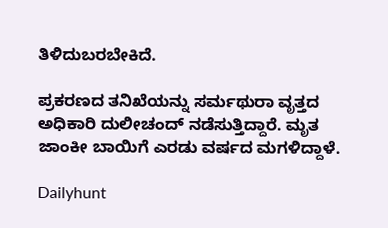ತಿಳಿದುಬರಬೇಕಿದೆ.

ಪ್ರಕರಣದ ತನಿಖೆಯನ್ನು ಸರ್ಮಥುರಾ ವೃತ್ತದ ಅಧಿಕಾರಿ ದುಲೀಚಂದ್ ನಡೆಸುತ್ತಿದ್ದಾರೆ. ಮೃತ ಜಾಂಕೀ ಬಾಯಿಗೆ ಎರಡು ವರ್ಷದ ಮಗಳಿದ್ದಾಳೆ.

Dailyhunt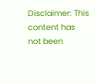Disclaimer: This content has not been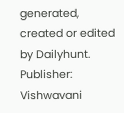generated, created or edited by Dailyhunt. Publisher: Vishwavani